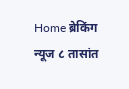Home ब्रेकिंग न्यूज ८ तासांत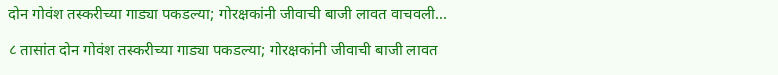दोन गोवंश तस्करीच्या गाड्या पकडल्या; गोरक्षकांनी जीवाची बाजी लावत वाचवली...

८ तासांत दोन गोवंश तस्करीच्या गाड्या पकडल्या; गोरक्षकांनी जीवाची बाजी लावत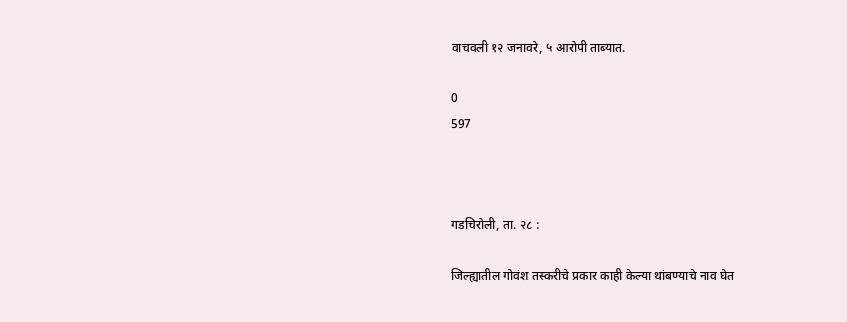वाचवली १२ जनावरे, ५ आरोपी ताब्यात.

0
597



गडचिरोली, ता. २८ :

जिल्ह्यातील गोवंश तस्करीचे प्रकार काही केल्या थांबण्याचे नाव घेत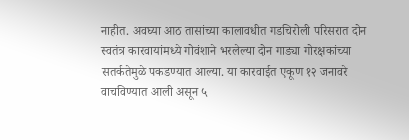नाहीत. अवघ्या आठ तासांच्या कालावधीत गडचिरोली परिसरात दोन स्वतंत्र कारवायांमध्ये गोवंशाने भरलेल्या दोन गाड्या गोरक्षकांच्या सतर्कतेमुळे पकडण्यात आल्या. या कारवाईत एकूण १२ जनावरे वाचविण्यात आली असून ५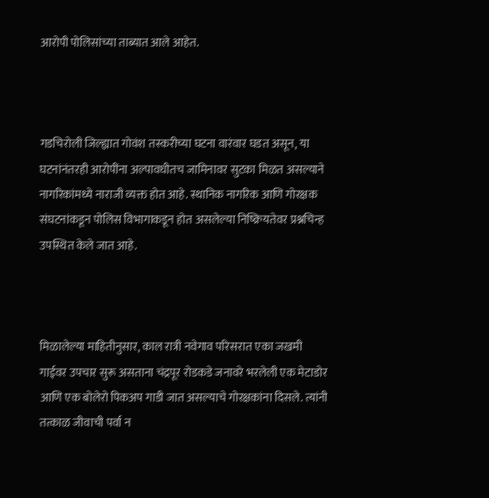आरोपी पोलिसांच्या ताब्यात आले आहेत.



गडचिरोली जिल्ह्यात गोवंश तस्करीच्या घटना वारंवार घडत असून, या घटनांनंतरही आरोपींना अल्पावधीतच जामिनावर सुटका मिळत असल्याने नागरिकांमध्ये नाराजी व्यक्त होत आहे. स्थानिक नागरिक आणि गोरक्षक संघटनांकडून पोलिस विभागाकडून होत असलेल्या निष्क्रियतेवर प्रश्नचिन्ह उपस्थित केले जात आहे.



मिळालेल्या माहितीनुसार, काल रात्री नवेगाव परिसरात एका जखमी गाईवर उपचार सुरू असताना चंद्रपूर रोडकडे जनावरे भरलेली एक मेटाडोर आणि एक बोलेरो पिकअप गाडी जात असल्याचे गोरक्षकांना दिसले. त्यांनी तत्काळ जीवाची पर्वा न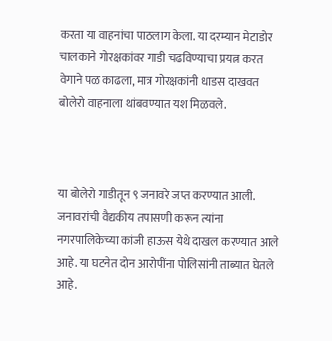करता या वाहनांचा पाठलाग केला. या दरम्यान मेटाडोर चालकाने गोरक्षकांवर गाडी चढविण्याचा प्रयत्न करत वेगाने पळ काढला, मात्र गोरक्षकांनी धाडस दाखवत बोलेरो वाहनाला थांबवण्यात यश मिळवले.



या बोलेरो गाडीतून ९ जनावरे जप्त करण्यात आली. जनावरांची वैद्यकीय तपासणी करून त्यांना नगरपालिकेच्या कांजी हाऊस येथे दाखल करण्यात आले आहे. या घटनेत दोन आरोपींना पोलिसांनी ताब्यात घेतले आहे.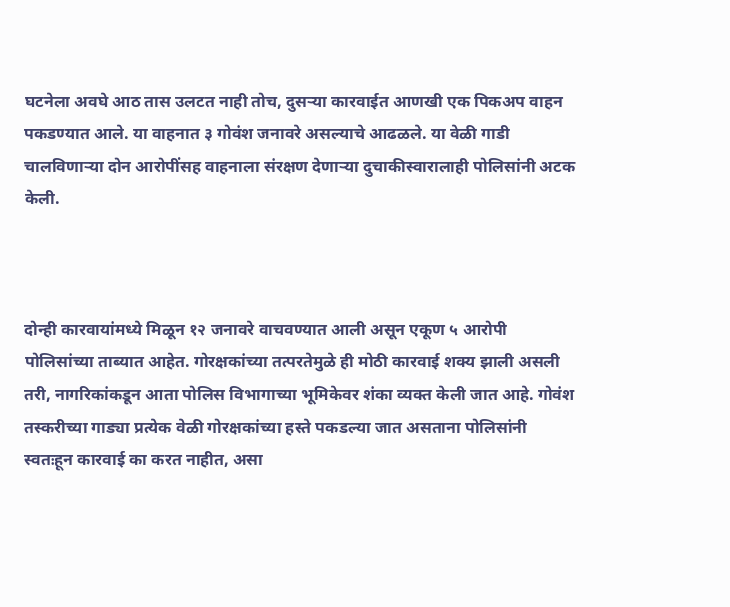घटनेला अवघे आठ तास उलटत नाही तोच, दुसऱ्या कारवाईत आणखी एक पिकअप वाहन पकडण्यात आले. या वाहनात ३ गोवंश जनावरे असल्याचे आढळले. या वेळी गाडी चालविणाऱ्या दोन आरोपींसह वाहनाला संरक्षण देणाऱ्या दुचाकीस्वारालाही पोलिसांनी अटक केली.



दोन्ही कारवायांमध्ये मिळून १२ जनावरे वाचवण्यात आली असून एकूण ५ आरोपी पोलिसांच्या ताब्यात आहेत. गोरक्षकांच्या तत्परतेमुळे ही मोठी कारवाई शक्य झाली असली तरी, नागरिकांकडून आता पोलिस विभागाच्या भूमिकेवर शंका व्यक्त केली जात आहे. गोवंश तस्करीच्या गाड्या प्रत्येक वेळी गोरक्षकांच्या हस्ते पकडल्या जात असताना पोलिसांनी स्वतःहून कारवाई का करत नाहीत, असा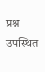प्रश्न उपस्थित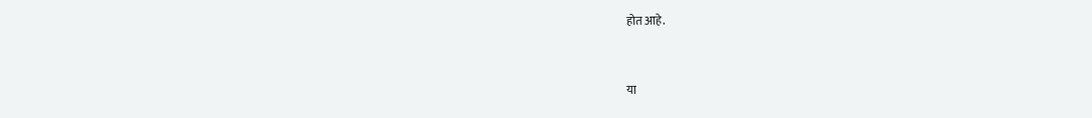होत आहे.



या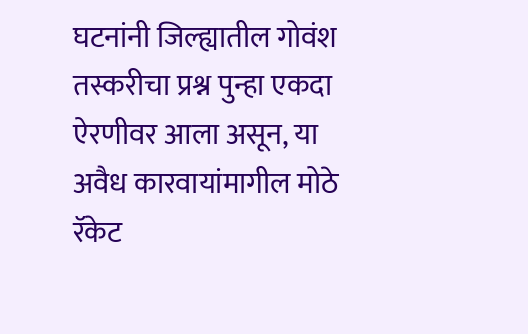घटनांनी जिल्ह्यातील गोवंश तस्करीचा प्रश्न पुन्हा एकदा ऐरणीवर आला असून, या अवैध कारवायांमागील मोठे रॅकेट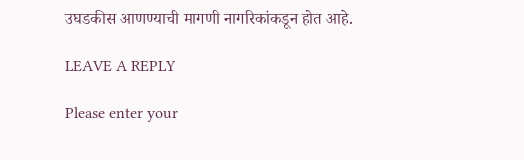उघडकीस आणण्याची मागणी नागरिकांकडून होत आहे.

LEAVE A REPLY

Please enter your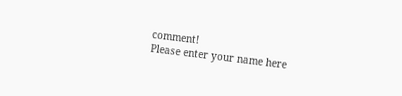comment!
Please enter your name here